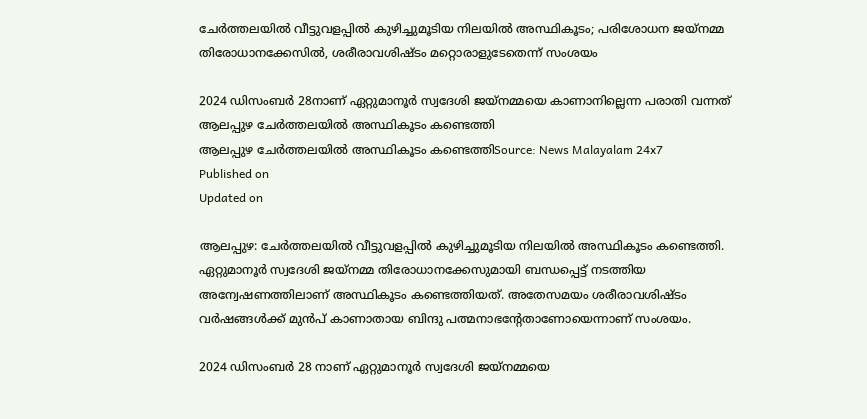ചേർത്തലയിൽ വീട്ടുവളപ്പിൽ കുഴിച്ചുമൂടിയ നിലയിൽ അസ്ഥികൂടം; പരിശോധന ജയ്നമ്മ തിരോധാനക്കേസില്‍, ശരീരാവശിഷ്ടം മറ്റൊരാളുടേതെന്ന് സംശയം

2024 ഡിസംബർ 28നാണ് ഏറ്റുമാനൂർ സ്വദേശി ജയ്നമ്മയെ കാണാനില്ലെന്ന പരാതി വന്നത്
ആലപ്പുഴ ചേർത്തലയില്‍ അസ്ഥികൂടം കണ്ടെത്തി
ആലപ്പുഴ ചേർത്തലയില്‍ അസ്ഥികൂടം കണ്ടെത്തിSource: News Malayalam 24x7
Published on
Updated on

ആലപ്പുഴ: ചേർത്തലയിൽ വീട്ടുവളപ്പിൽ കുഴിച്ചുമൂടിയ നിലയിൽ അസ്ഥികൂടം കണ്ടെത്തി. ഏറ്റുമാനൂർ സ്വദേശി ജയ്നമ്മ തിരോധാനക്കേസുമായി ബന്ധപ്പെട്ട് നടത്തിയ അന്വേഷണത്തിലാണ് അസ്ഥികൂടം കണ്ടെത്തിയത്. അതേസമയം ശരീരാവശിഷ്ടം വർഷങ്ങൾക്ക് മുൻപ് കാണാതായ ബിന്ദു പത്മനാഭൻ്റേതാണോയെന്നാണ് സംശയം.

2024 ഡിസംബർ 28 നാണ് ഏറ്റുമാനൂർ സ്വദേശി ജയ്നമ്മയെ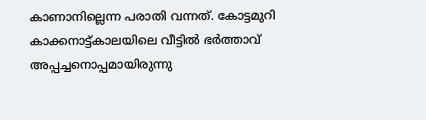കാണാനില്ലെന്ന പരാതി വന്നത്. കോട്ടമുറി കാക്കനാട്ട്കാലയിലെ വീട്ടിൽ ഭർത്താവ് അപ്പച്ചനൊപ്പമായിരുന്നു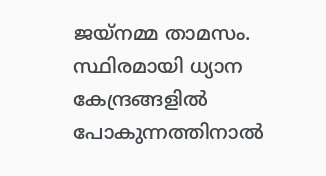ജയ്നമ്മ താമസം. സ്ഥിരമായി ധ്യാന കേന്ദ്രങ്ങളിൽ പോകുന്നത്തിനാൽ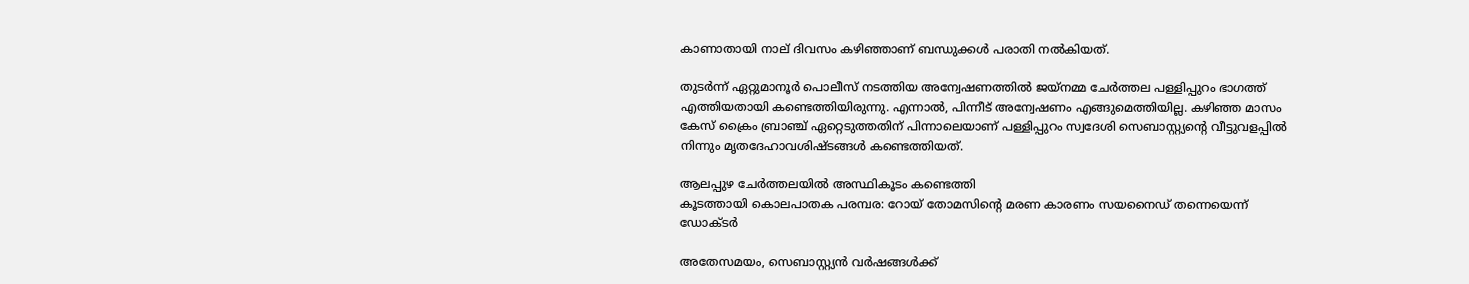കാണാതായി നാല് ദിവസം കഴിഞ്ഞാണ് ബന്ധുക്കൾ പരാതി നൽകിയത്.

തുടർന്ന് ഏറ്റുമാനൂർ പൊലീസ് നടത്തിയ അന്വേഷണത്തിൽ ജയ്നമ്മ ചേർത്തല പള്ളിപ്പുറം ഭാഗത്ത്‌ എത്തിയതായി കണ്ടെത്തിയിരുന്നു. എന്നാൽ, പിന്നീട് അന്വേഷണം എങ്ങുമെത്തിയില്ല. കഴിഞ്ഞ മാസം കേസ് ക്രൈം ബ്രാഞ്ച് ഏറ്റെടുത്തതിന് പിന്നാലെയാണ് പള്ളിപ്പുറം സ്വദേശി സെബാസ്റ്റ്യന്റെ വീട്ടുവളപ്പിൽ നിന്നും മൃതദേഹാവശിഷ്ടങ്ങൾ കണ്ടെത്തിയത്.

ആലപ്പുഴ ചേർത്തലയില്‍ അസ്ഥികൂടം കണ്ടെത്തി
കൂടത്തായി കൊലപാതക പരമ്പര: റോയ് തോമസിന്റെ മരണ കാരണം സയനൈഡ് തന്നെയെന്ന് ഡോക്ടര്‍

അതേസമയം, സെബാസ്റ്റ്യൻ വർഷങ്ങൾക്ക്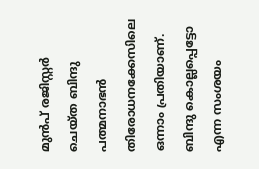മുൻപ് രജിസ്റ്റർ ചെയ്ത ബിന്ദു പത്മനാഭൻ തിരോധനക്കേസിലെ ഒന്നാം പ്രതിയാണ്. ബിന്ദു കൊല്ലപ്പെട്ടോ എന്ന സംശയം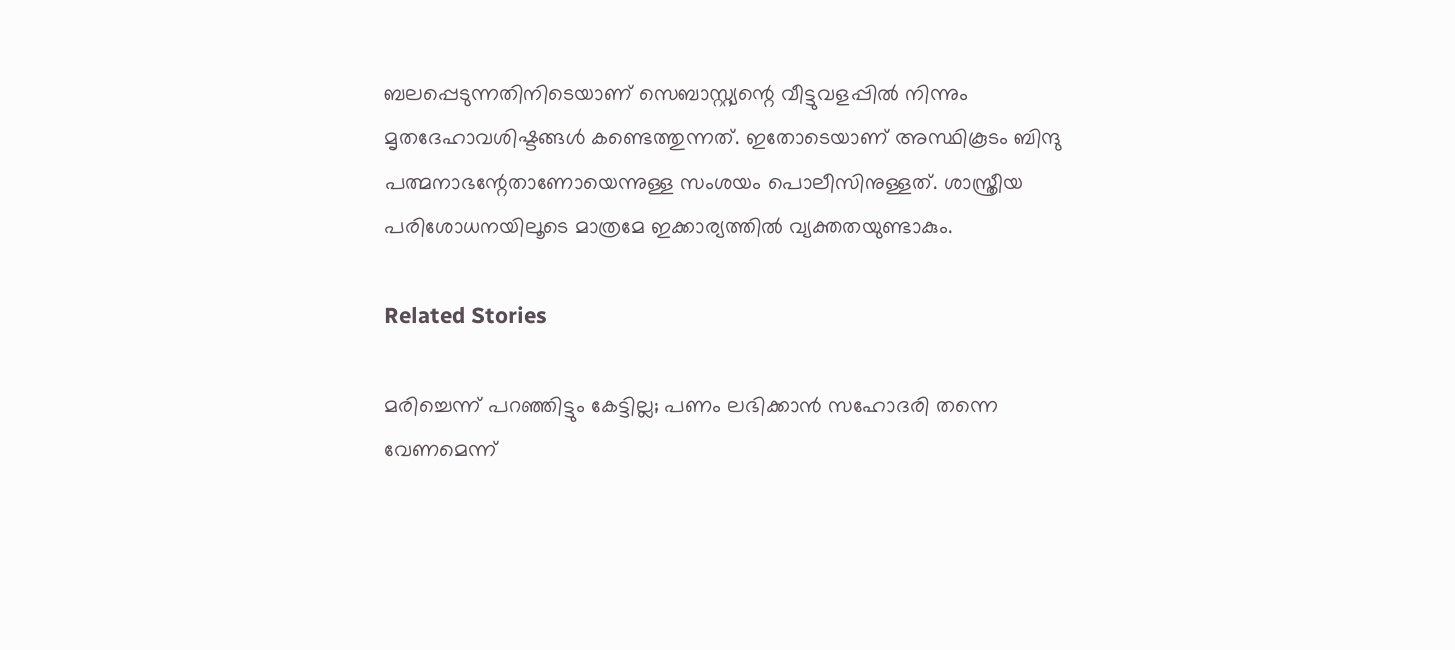ബലപ്പെടുന്നതിനിടെയാണ് സെബാസ്റ്റ്യന്റെ വീട്ടുവളപ്പിൽ നിന്നും മൃതദേഹാവശിഷ്ടങ്ങൾ കണ്ടെത്തുന്നത്. ഇതോടെയാണ് അസ്ഥികൂടം ബിന്ദു പത്മനാഭന്റേതാണോയെന്നുള്ള സംശയം പൊലീസിനുള്ളത്. ശാസ്ത്രീയ പരിശോധനയിലൂടെ മാത്രമേ ഇക്കാര്യത്തിൽ വ്യക്തതയുണ്ടാകും.

Related Stories

മരിച്ചെന്ന് പറഞ്ഞിട്ടും കേട്ടില്ല; പണം ലഭിക്കാന്‍ സഹോദരി തന്നെ വേണമെന്ന്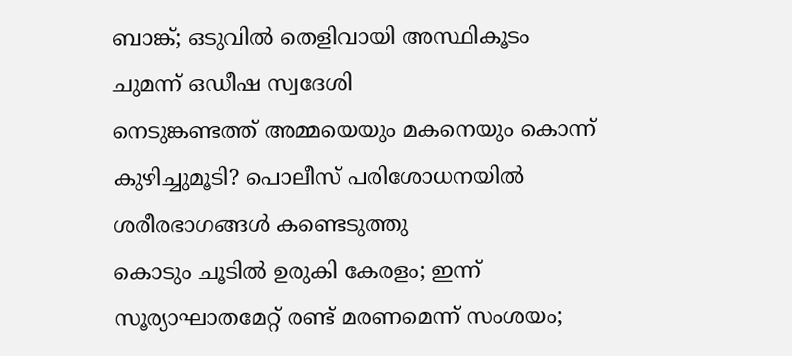ബാങ്ക്; ഒടുവില്‍ തെളിവായി അസ്ഥികൂടം ചുമന്ന് ഒഡീഷ സ്വദേശി
നെടുങ്കണ്ടത്ത് അമ്മയെയും മകനെയും കൊന്ന് കുഴിച്ചുമൂടി? പൊലീസ് പരിശോധനയില്‍
ശരീരഭാഗങ്ങള്‍ കണ്ടെടുത്തു
കൊടും ചൂടിൽ ഉരുകി കേരളം; ഇന്ന് സൂര്യാഘാതമേറ്റ് രണ്ട് മരണമെന്ന് സംശയം;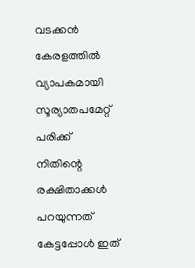വടക്കൻ കേരളത്തിൽ വ്യാപകമായി സൂര്യാതപമേറ്റ് പരിക്ക്
നിതിന്റെ രക്ഷിതാക്കൾ പറയുന്നത് കേട്ടപ്പോൾ ഇത്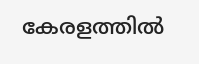കേരളത്തിൽ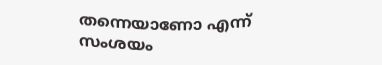തന്നെയാണോ എന്ന് സംശയം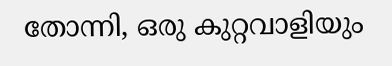തോന്നി, ഒരു കുറ്റവാളിയും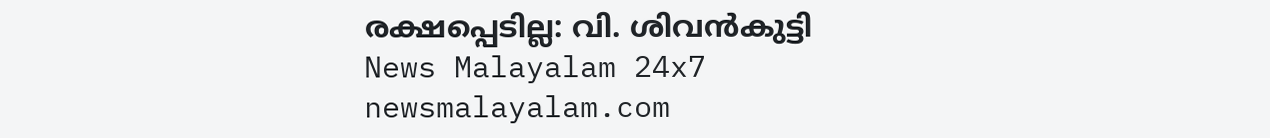രക്ഷപ്പെടില്ല: വി. ശിവൻകുട്ടി
News Malayalam 24x7
newsmalayalam.com